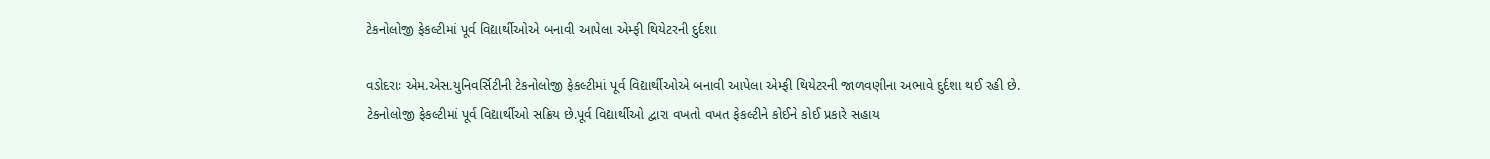ટેકનોલોજી ફેકલ્ટીમાં પૂર્વ વિદ્યાર્થીઓએ બનાવી આપેલા એમ્ફી થિયેટરની દુર્દશા

વડોદરાઃ એમ.એસ.યુનિવર્સિટીની ટેકનોલોજી ફેકલ્ટીમાં પૂર્વ વિદ્યાર્થીઓએ બનાવી આપેલા એમ્ફી થિયેટરની જાળવણીના અભાવે દુર્દશા થઈ રહી છે.
ટેકનોલોજી ફેકલ્ટીમાં પૂર્વ વિદ્યાર્થીઓ સક્રિય છે.પૂર્વ વિદ્યાર્થીઓ દ્વારા વખતો વખત ફેકલ્ટીને કોઈને કોઈ પ્રકારે સહાય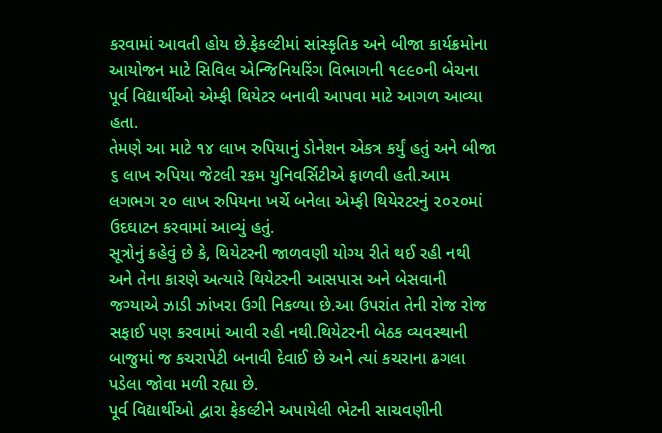કરવામાં આવતી હોય છે.ફેકલ્ટીમાં સાંસ્કૃતિક અને બીજા કાર્યક્રમોના આયોજન માટે સિવિલ એન્જિનિયરિંગ વિભાગની ૧૯૯૦ની બેચના પૂર્વ વિદ્યાર્થીઓ એમ્ફી થિયેટર બનાવી આપવા માટે આગળ આવ્યા હતા.
તેમણે આ માટે ૧૪ લાખ રુપિયાનું ડોનેશન એકત્ર કર્યું હતું અને બીજા ૬ લાખ રુપિયા જેટલી રકમ યુનિવર્સિટીએ ફાળવી હતી.આમ લગભગ ૨૦ લાખ રુપિયના ખર્ચે બનેલા એમ્ફી થિયેરટરનું ૨૦૨૦માં ઉદઘાટન કરવામાં આવ્યું હતું.
સૂત્રોનું કહેવું છે કે, થિયેટરની જાળવણી યોગ્ય રીતે થઈ રહી નથી અને તેના કારણે અત્યારે થિયેટરની આસપાસ અને બેસવાની જગ્યાએ ઝાડી ઝાંખરા ઉગી નિકળ્યા છે.આ ઉપરાંત તેની રોજ રોજ સફાઈ પણ કરવામાં આવી રહી નથી.થિયેટરની બેઠક વ્યવસ્થાની બાજુમાં જ કચરાપેટી બનાવી દેવાઈ છે અને ત્યાં કચરાના ઢગલા પડેલા જોવા મળી રહ્યા છે.
પૂર્વ વિદ્યાર્થીઓ દ્વારા ફેકલ્ટીને અપાયેલી ભેટની સાચવણીની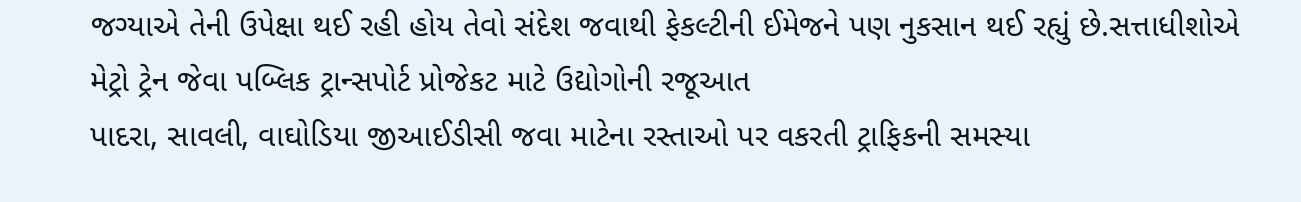જગ્યાએ તેની ઉપેક્ષા થઈ રહી હોય તેવો સંદેશ જવાથી ફેકલ્ટીની ઈમેજને પણ નુકસાન થઈ રહ્યું છે.સત્તાધીશોએ
મેટ્રો ટ્રેન જેવા પબ્લિક ટ્રાન્સપોર્ટ પ્રોજેકટ માટે ઉદ્યોગોની રજૂઆત
પાદરા, સાવલી, વાઘોડિયા જીઆઈડીસી જવા માટેના રસ્તાઓ પર વકરતી ટ્રાફિકની સમસ્યા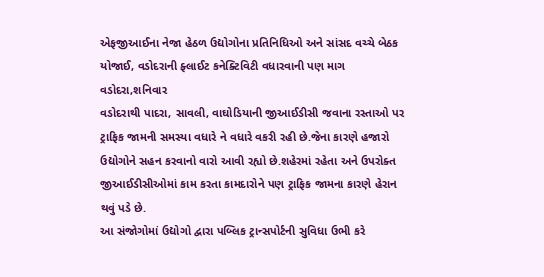એફજીઆઈના નેજા હેઠળ ઉદ્યોગોના પ્રતિનિધિઓ અને સાંસદ વચ્ચે બેઠક યોજાઈ, વડોદરાની ફ્લાઈટ કનેક્ટિવિટી વધારવાની પણ માગ
વડોદરા,શનિવાર
વડોદરાથી પાદરા, સાવલી, વાઘોડિયાની જીઆઈડીસી જવાના રસ્તાઓ પર ટ્રાફિક જામની સમસ્યા વધારે ને વધારે વકરી રહી છે.જેના કારણે હજારો ઉદ્યોગોને સહન કરવાનો વારો આવી રહ્યો છે.શહેરમાં રહેતા અને ઉપરોક્ત જીઆઈડીસીઓમાં કામ કરતા કામદારોને પણ ટ્રાફિક જામના કારણે હેરાન થવું પડે છે.
આ સંજોગોમાં ઉદ્યોગો દ્વારા પબ્લિક ટ્રાન્સપોર્ટની સુવિધા ઉભી કરે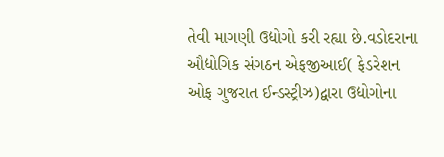તેવી માગણી ઉદ્યોગો કરી રહ્યા છે.વડોદરાના ઔદ્યોગિક સંગઠન એફજીઆઈ( ફેડરેશન ઓફ ગુજરાત ઈન્ડસ્ટ્રીઝ)દ્વારા ઉદ્યોગોના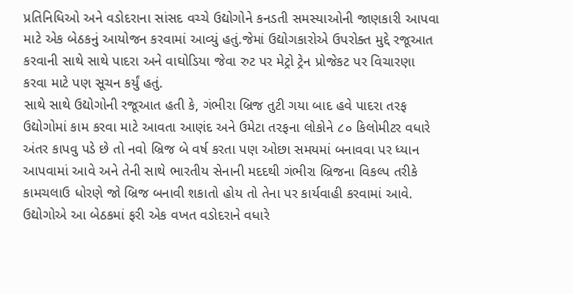પ્રતિનિધિઓ અને વડોદરાના સાંસદ વચ્ચે ઉદ્યોગોને કનડતી સમસ્યાઓની જાણકારી આપવા માટે એક બેઠકનું આયોજન કરવામાં આવ્યું હતું.જેમાં ઉદ્યોગકારોએ ઉપરોક્ત મુદ્દે રજૂઆત કરવાની સાથે સાથે પાદરા અને વાઘોડિયા જેવા રુટ પર મેટ્રો ટ્રેન પ્રોજેકટ પર વિચારણા કરવા માટે પણ સૂચન કર્યું હતું.
સાથે સાથે ઉદ્યોગોની રજૂઆત હતી કે, ગંભીરા બ્રિજ તુટી ગયા બાદ હવે પાદરા તરફ ઉદ્યોગોમાં કામ કરવા માટે આવતા આણંદ અને ઉમેટા તરફના લોકોને ૮૦ કિલોમીટર વધારે અંતર કાપવુ પડે છે તો નવો બ્રિજ બે વર્ષ કરતા પણ ઓછા સમયમાં બનાવવા પર ધ્યાન આપવામાં આવે અને તેની સાથે ભારતીય સેનાની મદદથી ગંભીરા બ્રિજના વિકલ્પ તરીકે કામચલાઉ ધોરણે જો બ્રિજ બનાવી શકાતો હોય તો તેના પર કાર્યવાહી કરવામાં આવે.
ઉદ્યોગોએ આ બેઠકમાં ફરી એક વખત વડોદરાને વધારે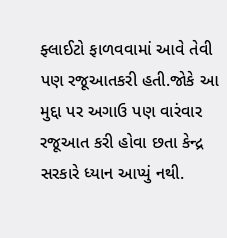ફ્લાઈટો ફાળવવામાં આવે તેવી પણ રજૂઆતકરી હતી.જોકે આ મુદ્દા પર અગાઉ પણ વારંવાર રજૂઆત કરી હોવા છતા કેન્દ્ર સરકારે ધ્યાન આપ્યું નથી.